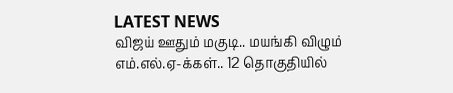LATEST NEWS
விஜய் ஊதும் மகுடி.. மயங்கி விழும் எம்.எல்.ஏ-க்கள்.. 12 தொகுதியில்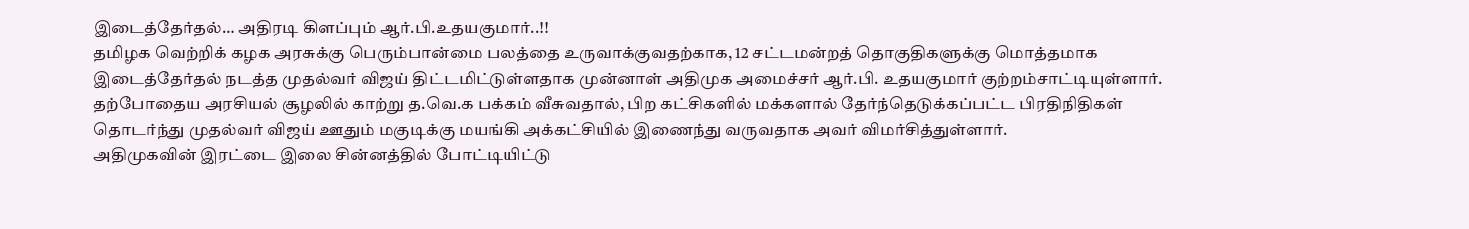இடைத்தேர்தல்… அதிரடி கிளப்பும் ஆர்.பி.உதயகுமார்..!!
தமிழக வெற்றிக் கழக அரசுக்கு பெரும்பான்மை பலத்தை உருவாக்குவதற்காக, 12 சட்டமன்றத் தொகுதிகளுக்கு மொத்தமாக இடைத்தேர்தல் நடத்த முதல்வர் விஜய் திட்டமிட்டுள்ளதாக முன்னாள் அதிமுக அமைச்சர் ஆர்.பி. உதயகுமார் குற்றம்சாட்டியுள்ளார். தற்போதைய அரசியல் சூழலில் காற்று த.வெ.க பக்கம் வீசுவதால், பிற கட்சிகளில் மக்களால் தேர்ந்தெடுக்கப்பட்ட பிரதிநிதிகள் தொடர்ந்து முதல்வர் விஜய் ஊதும் மகுடிக்கு மயங்கி அக்கட்சியில் இணைந்து வருவதாக அவர் விமர்சித்துள்ளார்.
அதிமுகவின் இரட்டை இலை சின்னத்தில் போட்டியிட்டு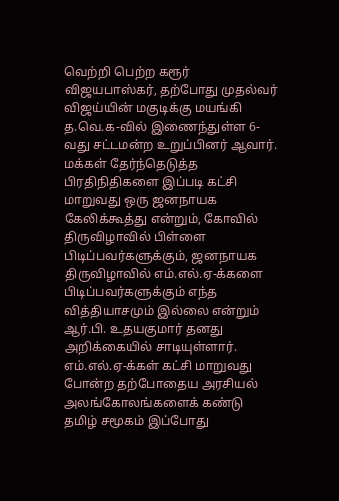வெற்றி பெற்ற கரூர் விஜயபாஸ்கர், தற்போது முதல்வர் விஜய்யின் மகுடிக்கு மயங்கி த.வெ.க-வில் இணைந்துள்ள 6-வது சட்டமன்ற உறுப்பினர் ஆவார். மக்கள் தேர்ந்தெடுத்த பிரதிநிதிகளை இப்படி கட்சி மாறுவது ஒரு ஜனநாயக கேலிக்கூத்து என்றும், கோவில் திருவிழாவில் பிள்ளை பிடிப்பவர்களுக்கும், ஜனநாயக திருவிழாவில் எம்.எல்.ஏ-க்களை பிடிப்பவர்களுக்கும் எந்த வித்தியாசமும் இல்லை என்றும் ஆர்.பி. உதயகுமார் தனது அறிக்கையில் சாடியுள்ளார்.
எம்.எல்.ஏ-க்கள் கட்சி மாறுவது போன்ற தற்போதைய அரசியல் அலங்கோலங்களைக் கண்டு தமிழ் சமூகம் இப்போது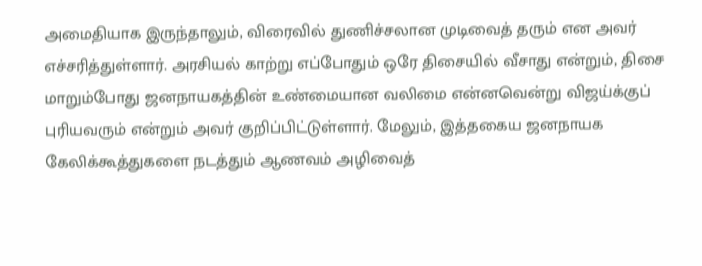அமைதியாக இருந்தாலும், விரைவில் துணிச்சலான முடிவைத் தரும் என அவர் எச்சரித்துள்ளார். அரசியல் காற்று எப்போதும் ஒரே திசையில் வீசாது என்றும், திசை மாறும்போது ஜனநாயகத்தின் உண்மையான வலிமை என்னவென்று விஜய்க்குப் புரியவரும் என்றும் அவர் குறிப்பிட்டுள்ளார். மேலும், இத்தகைய ஜனநாயக கேலிக்கூத்துகளை நடத்தும் ஆணவம் அழிவைத்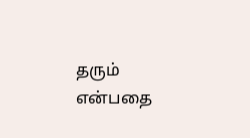தரும் என்பதை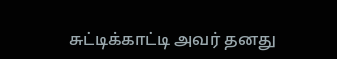சுட்டிக்காட்டி அவர் தனது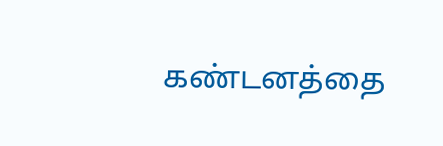கண்டனத்தை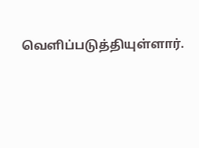வெளிப்படுத்தியுள்ளார்.